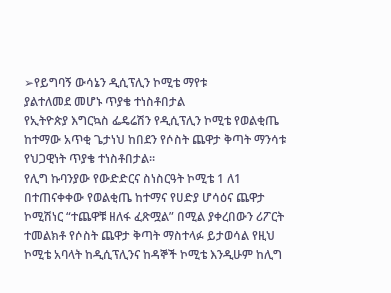➢የይግባኝ ውሳኔን ዲሲፕሊን ኮሚቴ ማየቱ
ያልተለመደ መሆኑ ጥያቄ ተነስቶበታል
የኢትዮጵያ እግርኳስ ፌዴሬሽን የዲሲፕሊን ኮሚቴ የወልቂጤ ከተማው አጥቂ ጌታነህ ከበደን የሶስት ጨዋታ ቅጣት ማንሳቱ የህጋዊነት ጥያቄ ተነስቶበታል።
የሊግ ኩባንያው የውድድርና ስነስርዓት ኮሚቴ 1 ለ1 በተጠናቀቀው የወልቂጤ ከተማና የሀድያ ሆሳዕና ጨዋታ ኮሚሽነር “ተጨዋቹ ዘለፋ ፈጽሟል” በሚል ያቀረበውን ሪፖርት ተመልክቶ የሶስት ጨዋታ ቅጣት ማስተላፉ ይታወሳል የዚህ ኮሚቴ አባላት ከዲሲፕሊንና ከዳኞች ኮሚቴ እንዲሁም ከሊግ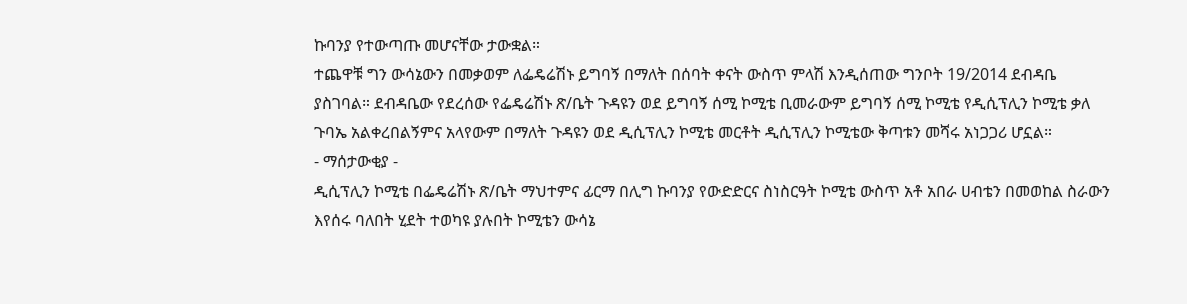ኩባንያ የተውጣጡ መሆናቸው ታውቋል።
ተጨዋቹ ግን ውሳኔውን በመቃወም ለፌዴሬሽኑ ይግባኝ በማለት በሰባት ቀናት ውስጥ ምላሽ እንዲሰጠው ግንቦት 19/2014 ደብዳቤ ያስገባል። ደብዳቤው የደረሰው የፌዴሬሽኑ ጽ/ቤት ጉዳዩን ወደ ይግባኝ ሰሚ ኮሚቴ ቢመራውም ይግባኝ ሰሚ ኮሚቴ የዲሲፕሊን ኮሚቴ ቃለ ጉባኤ አልቀረበልኝምና አላየውም በማለት ጉዳዩን ወደ ዲሲፕሊን ኮሚቴ መርቶት ዲሲፕሊን ኮሚቴው ቅጣቱን መሻሩ አነጋጋሪ ሆኗል።
- ማሰታውቂያ -
ዲሲፕሊን ኮሚቴ በፌዴሬሽኑ ጽ/ቤት ማህተምና ፊርማ በሊግ ኩባንያ የውድድርና ስነስርዓት ኮሚቴ ውስጥ አቶ አበራ ሀብቴን በመወከል ስራውን እየሰሩ ባለበት ሂደት ተወካዩ ያሉበት ኮሚቴን ውሳኔ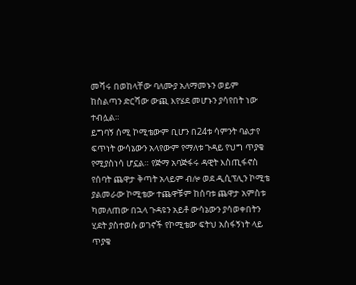መሻሩ በወከላቸው ባለሙያ አለማመኑን ወይም ከስልጣን ድርሻው ውጪ እየሄደ መሆኑን ያሳየበት ነው ተብሏል።
ይግባኝ ሰሚ ኮሚቴውም ቢሆን በ24ቱ ሳምንት ባልታየ ፍጥነት ውሳኔውን አላየውም የማለቱ ጉዳይ የህግ ጥያቄ የሚያስነሳ ሆኗል። የጅማ አባጅፋሩ ዳዊት እስጢፋኖስ የሰባት ጨዋታ ቅጣት አላይም ብሎ ወደ ዲሲፕሊን ኮሚቴ ያልመራው ኮሚቴው ተጨዋቹም ከሰባቱ ጨዋታ አምስቱ ካመለጠው በኋላ ጉዳዩን አይቶ ውሳኔውን ያሳወቀበትን ሂደት ያስተወሱ ወገኖች የኮሚቴው ፍትህ አስፋኝነት ላይ ጥያቄ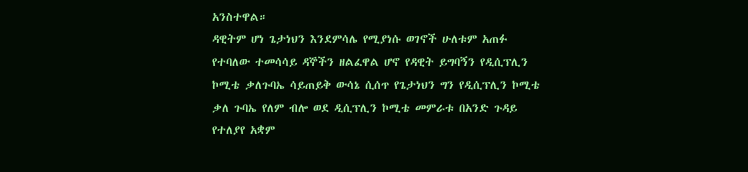አንስተዋል።
ዳዊትም ሆነ ጌታነህን እንደምሳሌ የሚያነሱ ወገኖች ሁለቱም አጠፉ የተባለው ተመሳሳይ ዳኞችን ዘልፈዋል ሆኖ የዳዊት ይግባኝን የዲሲፕሊን ኮሚቴ ቃለጉባኤ ሳይጠይቅ ውሳኔ ሲሰጥ የጌታነህን ግን የዲሲፕሊን ኮሚቴ ቃለ ጉባኤ የለም ብሎ ወደ ዲሲፕሊን ኮሚቴ መምራቱ በአንድ ጉዳይ የተለያየ አቋም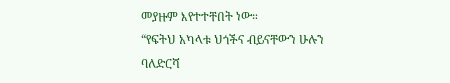መያዙም እየተተቸበት ነው።
“የፍትህ አካላቱ ህጎችና ብይናቸውን ሁሉን ባለድርሻ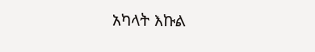አካላት እኩል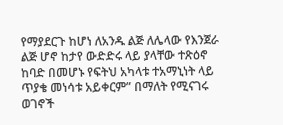የማያደርጉ ከሆነ ለአንዱ ልጅ ለሌላው የእንጀራ ልጅ ሆኖ ከታየ ውድድሩ ላይ ያላቸው ተጽዕኖ ከባድ በመሆኑ የፍትህ አካላቱ ተአማኒነት ላይ ጥያቄ መነሳቱ አይቀርም” በማለት የሚናገሩ ወገኖች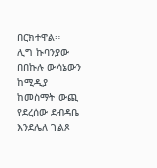በርክተዋል።
ሊግ ኩባንያው በበኩሉ ውሳኔውን ከሚዲያ ከመስማት ውጪ የደረሰው ደብዳቤ እንደሌለ ገልጾ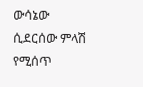ውሳኔው ሲደርሰው ምላሽ የሚሰጥ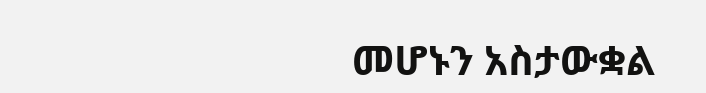መሆኑን አስታውቋል